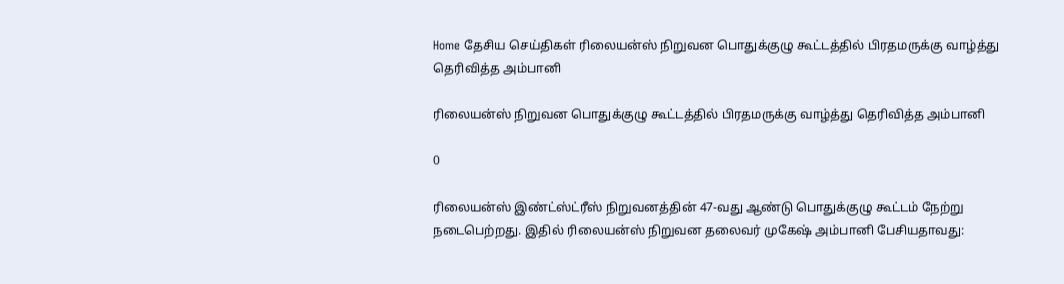Home தேசிய செய்திகள் ரிலையன்ஸ் நிறுவன பொதுக்குழு கூட்டத்தில் பிரதமருக்கு வாழ்த்து தெரிவித்த அம்பானி

ரிலையன்ஸ் நிறுவன பொதுக்குழு கூட்டத்தில் பிரதமருக்கு வாழ்த்து தெரிவித்த அம்பானி

0

ரிலையன்ஸ் இண்ட்ஸ்ட்ரீஸ் நிறுவனத்தின் 47-வது ஆண்டு பொதுக்குழு கூட்டம் நேற்று நடைபெற்றது. இதில் ரிலையன்ஸ் நிறுவன தலைவர் முகேஷ் அம்பானி பேசியதாவது: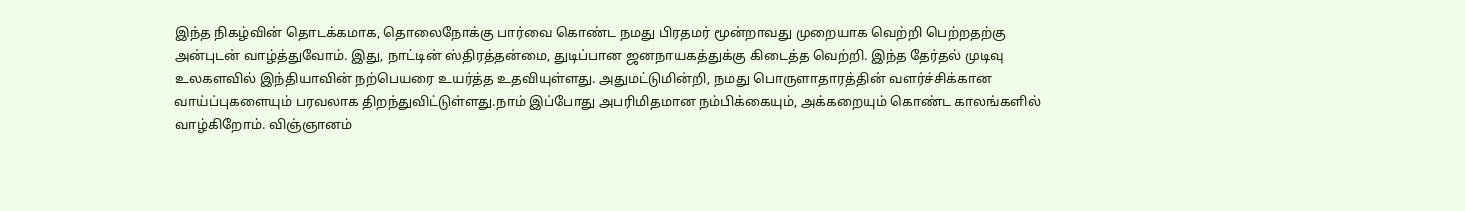இந்த நிகழ்வின் தொடக்கமாக, தொலைநோக்கு பார்வை கொண்ட நமது பிரதமர் மூன்றாவது முறையாக வெற்றி பெற்றதற்கு அன்புடன் வாழ்த்துவோம். இது, நாட்டின் ஸ்திரத்தன்மை, துடிப்பான ஜனநாயகத்துக்கு கிடைத்த வெற்றி. இந்த தேர்தல் முடிவு உலகளவில் இந்தியாவின் நற்பெயரை உயர்த்த உதவியுள்ளது. அதுமட்டுமின்றி, நமது பொருளாதாரத்தின் வளர்ச்சிக்கான வாய்ப்புகளையும் பரவலாக திறந்துவிட்டுள்ளது.நாம் இப்போது அபரிமிதமான நம்பிக்கையும், அக்கறையும் கொண்ட காலங்களில் வாழ்கிறோம். விஞ்ஞானம்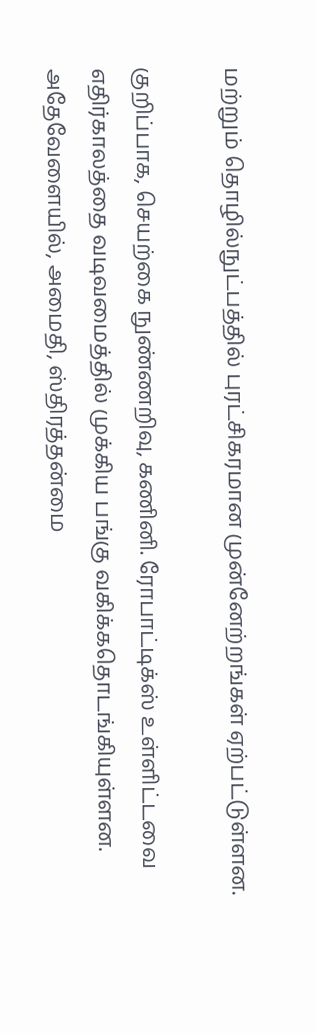மற்றும் தொழில்நுட்பத்தில் புரட்சிகரமான முன்னேற்றங்கள் ஏற்பட்டுள்ளன.

குறிப்பாக, செயற்கை நுண்ணறிவு, கணினி. ரோபாட்டிக்ஸ் உள்ளிட்டவை எதிர்காலத்தை வடிவமைத்தில் முக்கிய பங்கு வகிக்கதொடங்கியுள்ளன. அதேவேளையில், அமைதி, ஸ்திரத்தன்மை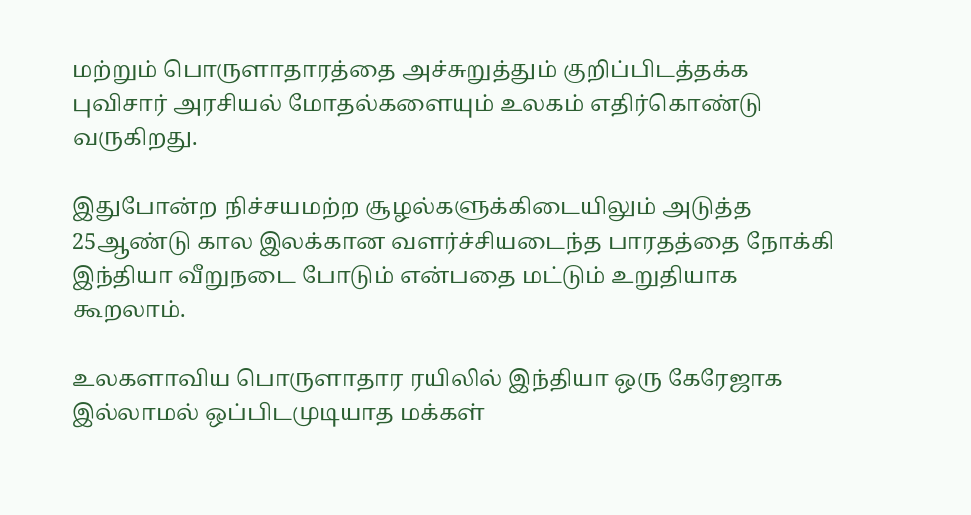மற்றும் பொருளாதாரத்தை அச்சுறுத்தும் குறிப்பிடத்தக்க புவிசார் அரசியல் மோதல்களையும் உலகம் எதிர்கொண்டு வருகிறது.

இதுபோன்ற நிச்சயமற்ற சூழல்களுக்கிடையிலும் அடுத்த 25ஆண்டு கால இலக்கான வளர்ச்சியடைந்த பாரதத்தை நோக்கி இந்தியா வீறுநடை போடும் என்பதை மட்டும் உறுதியாக கூறலாம்.

உலகளாவிய பொருளாதார ரயிலில் இந்தியா ஒரு கேரேஜாக இல்லாமல் ஒப்பிடமுடியாத மக்கள்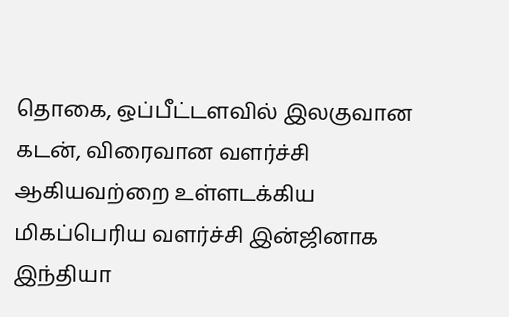தொகை, ஒப்பீட்டளவில் இலகுவான கடன், விரைவான வளர்ச்சி ஆகியவற்றை உள்ளடக்கிய மிகப்பெரிய வளர்ச்சி இன்ஜினாக இந்தியா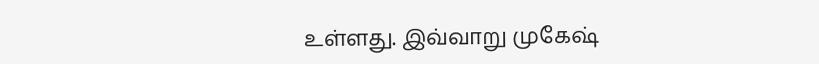உள்ளது. இவ்வாறு முகேஷ்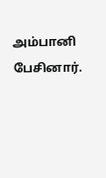அம்பானி பேசினார்.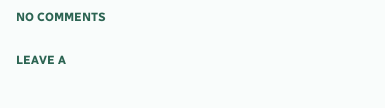NO COMMENTS

LEAVE A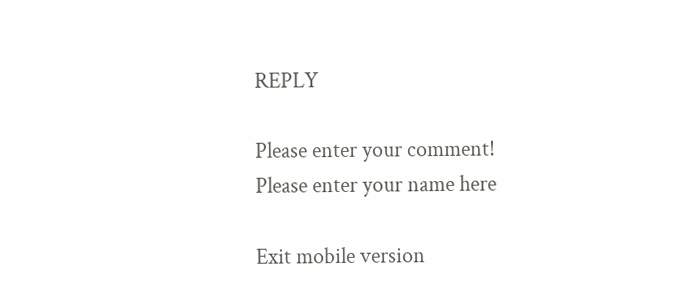REPLY

Please enter your comment!
Please enter your name here

Exit mobile version